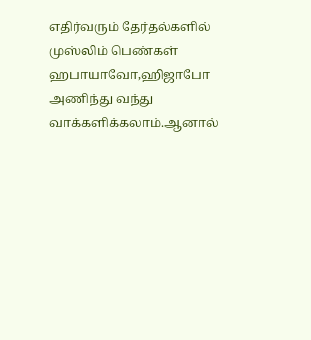எதிர்வரும் தேர்தல்களில் முஸ்லிம் பெண்கள் ஹபாயாவோ,ஹிஜாபோ அணிந்து வந்து வாக்களிக்கலாம்.ஆனால்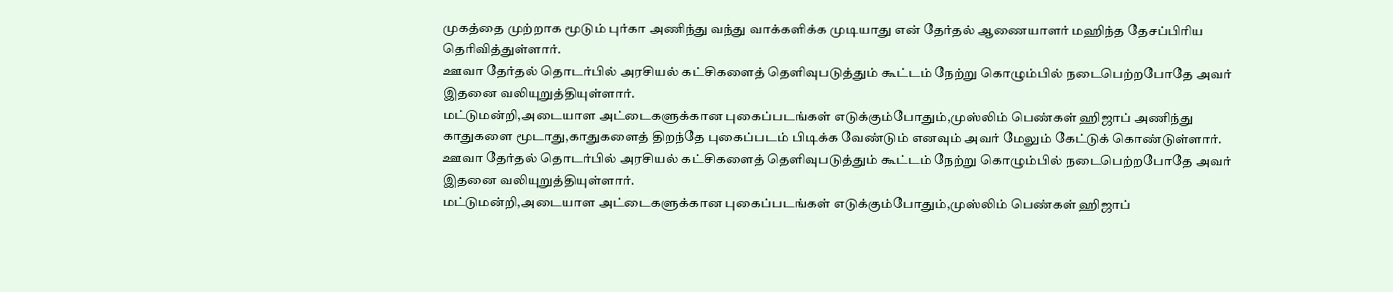முகத்தை முற்றாக மூடும் புர்கா அணிந்து வந்து வாக்களிக்க முடியாது என் தேர்தல் ஆணையாளர் மஹிந்த தேசப்பிரிய தெரிவித்துள்ளார்.
ஊவா தேர்தல் தொடர்பில் அரசியல் கட்சிகளைத் தெளிவுபடுத்தும் கூட்டம் நேற்று கொழும்பில் நடைபெற்றபோதே அவர் இதனை வலியுறுத்தியுள்ளார்.
மட்டுமன்றி,அடையாள அட்டைகளுக்கான புகைப்படங்கள் எடுக்கும்போதும்,முஸ்லிம் பெண்கள் ஹிஜாப் அணிந்து காதுகளை மூடாது,காதுகளைத் திறந்தே புகைப்படம் பிடிக்க வேண்டும் எனவும் அவர் மேலும் கேட்டுக் கொண்டுள்ளார்.
ஊவா தேர்தல் தொடர்பில் அரசியல் கட்சிகளைத் தெளிவுபடுத்தும் கூட்டம் நேற்று கொழும்பில் நடைபெற்றபோதே அவர் இதனை வலியுறுத்தியுள்ளார்.
மட்டுமன்றி,அடையாள அட்டைகளுக்கான புகைப்படங்கள் எடுக்கும்போதும்,முஸ்லிம் பெண்கள் ஹிஜாப்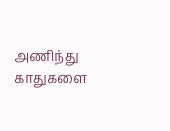அணிந்து காதுகளை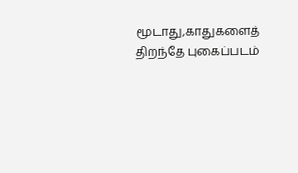மூடாது,காதுகளைத் திறந்தே புகைப்படம்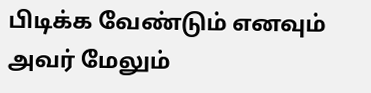பிடிக்க வேண்டும் எனவும் அவர் மேலும்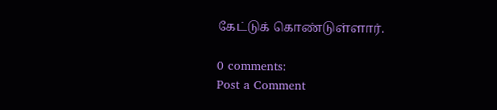கேட்டுக் கொண்டுள்ளார்.

0 comments:
Post a Comment